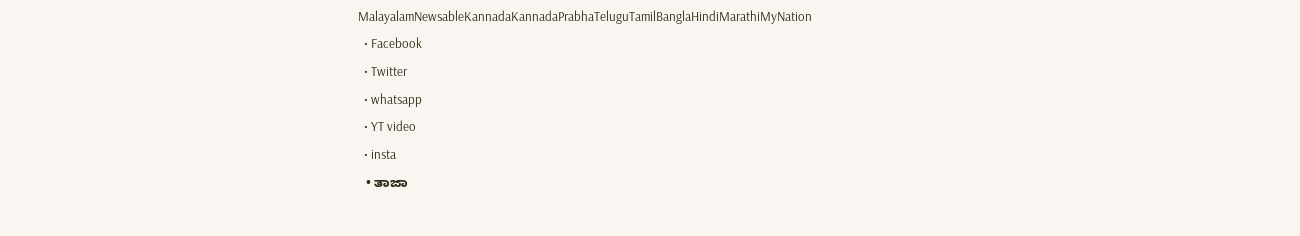MalayalamNewsableKannadaKannadaPrabhaTeluguTamilBanglaHindiMarathiMyNation
  • Facebook
  • Twitter
  • whatsapp
  • YT video
  • insta
  • ತಾಜಾ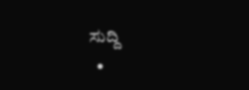ಸುದ್ದಿ
  •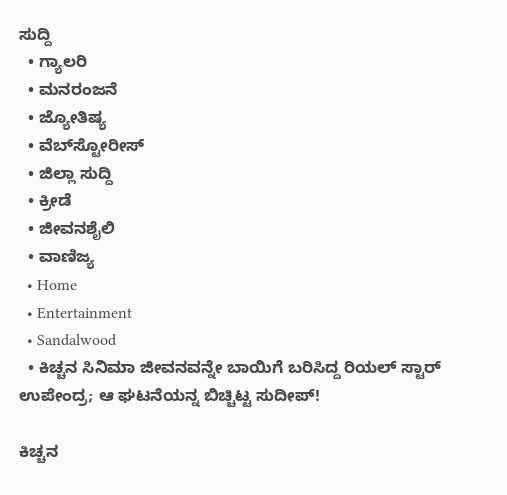ಸುದ್ದಿ
  • ಗ್ಯಾಲರಿ
  • ಮನರಂಜನೆ
  • ಜ್ಯೋತಿಷ್ಯ
  • ವೆಬ್‌ಸ್ಟೋರೀಸ್
  • ಜಿಲ್ಲಾ ಸುದ್ದಿ
  • ಕ್ರೀಡೆ
  • ಜೀವನಶೈಲಿ
  • ವಾಣಿಜ್ಯ
  • Home
  • Entertainment
  • Sandalwood
  • ಕಿಚ್ಚನ ಸಿನಿಮಾ ಜೀವನವನ್ನೇ ಬಾಯಿಗೆ ಬರಿಸಿದ್ದ ರಿಯಲ್ ಸ್ಟಾರ್ ಉಪೇಂದ್ರ; ಆ ಘಟನೆಯನ್ನ ಬಿಚ್ಚಿಟ್ಟ ಸುದೀಪ್!

ಕಿಚ್ಚನ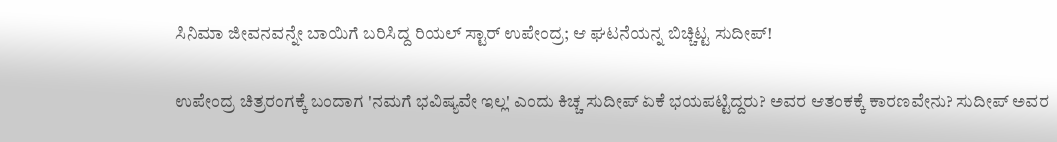ಸಿನಿಮಾ ಜೀವನವನ್ನೇ ಬಾಯಿಗೆ ಬರಿಸಿದ್ದ ರಿಯಲ್ ಸ್ಟಾರ್ ಉಪೇಂದ್ರ; ಆ ಘಟನೆಯನ್ನ ಬಿಚ್ಚಿಟ್ಟ ಸುದೀಪ್!

ಉಪೇಂದ್ರ ಚಿತ್ರರಂಗಕ್ಕೆ ಬಂದಾಗ 'ನಮಗೆ ಭವಿಷ್ಯವೇ ಇಲ್ಲ' ಎಂದು ಕಿಚ್ಚ ಸುದೀಪ್ ಏಕೆ ಭಯಪಟ್ಟಿದ್ದರು? ಅವರ ಆತಂಕಕ್ಕೆ ಕಾರಣವೇನು? ಸುದೀಪ್ ಅವರ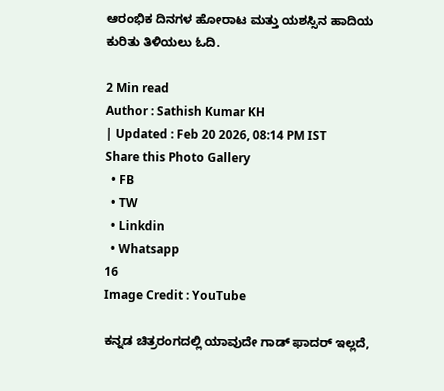ಆರಂಭಿಕ ದಿನಗಳ ಹೋರಾಟ ಮತ್ತು ಯಶಸ್ಸಿನ ಹಾದಿಯ ಕುರಿತು ತಿಳಿಯಲು ಓದಿ.

2 Min read
Author : Sathish Kumar KH
| Updated : Feb 20 2026, 08:14 PM IST
Share this Photo Gallery
  • FB
  • TW
  • Linkdin
  • Whatsapp
16
Image Credit : YouTube

ಕನ್ನಡ ಚಿತ್ರರಂಗದಲ್ಲಿ ಯಾವುದೇ ಗಾಡ್ ಫಾದರ್ ಇಲ್ಲದೆ,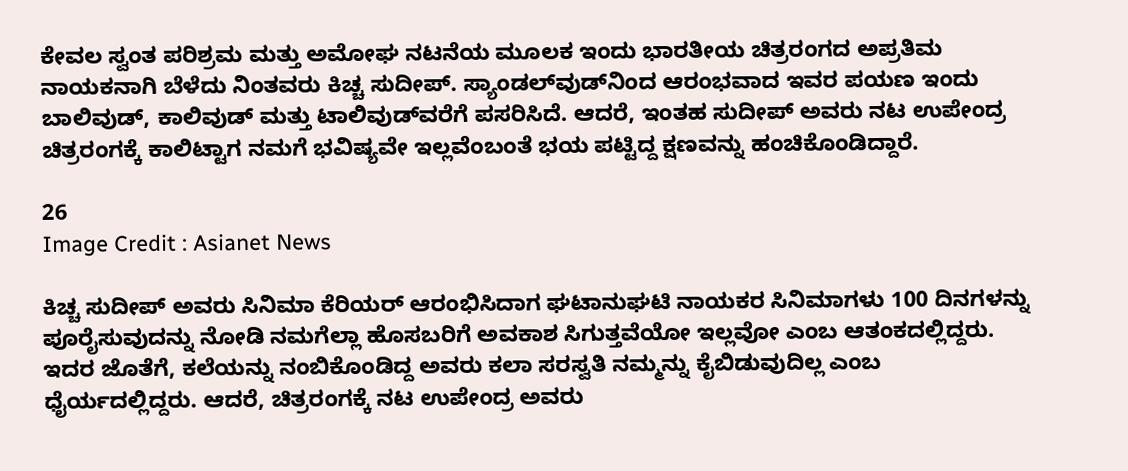ಕೇವಲ ಸ್ವಂತ ಪರಿಶ್ರಮ ಮತ್ತು ಅಮೋಘ ನಟನೆಯ ಮೂಲಕ ಇಂದು ಭಾರತೀಯ ಚಿತ್ರರಂಗದ ಅಪ್ರತಿಮ ನಾಯಕನಾಗಿ ಬೆಳೆದು ನಿಂತವರು ಕಿಚ್ಚ ಸುದೀಪ್. ಸ್ಯಾಂಡಲ್‌ವುಡ್‌ನಿಂದ ಆರಂಭವಾದ ಇವರ ಪಯಣ ಇಂದು ಬಾಲಿವುಡ್, ಕಾಲಿವುಡ್ ಮತ್ತು ಟಾಲಿವುಡ್‌ವರೆಗೆ ಪಸರಿಸಿದೆ. ಆದರೆ, ಇಂತಹ ಸುದೀಪ್ ಅವರು ನಟ ಉಪೇಂದ್ರ ಚಿತ್ರರಂಗಕ್ಕೆ ಕಾಲಿಟ್ಟಾಗ ನಮಗೆ ಭವಿಷ್ಯವೇ ಇಲ್ಲವೆಂಬಂತೆ ಭಯ ಪಟ್ಟಿದ್ದ ಕ್ಷಣವನ್ನು ಹಂಚಿಕೊಂಡಿದ್ದಾರೆ.

26
Image Credit : Asianet News

ಕಿಚ್ಚ ಸುದೀಪ್ ಅವರು ಸಿನಿಮಾ ಕೆರಿಯರ್ ಆರಂಭಿಸಿದಾಗ ಘಟಾನುಘಟಿ ನಾಯಕರ ಸಿನಿಮಾಗಳು 100 ದಿನಗಳನ್ನು ಪೂರೈಸುವುದನ್ನು ನೋಡಿ ನಮಗೆಲ್ಲಾ ಹೊಸಬರಿಗೆ ಅವಕಾಶ ಸಿಗುತ್ತವೆಯೋ ಇಲ್ಲವೋ ಎಂಬ ಆತಂಕದಲ್ಲಿದ್ದರು. ಇದರ ಜೊತೆಗೆ, ಕಲೆಯನ್ನು ನಂಬಿಕೊಂಡಿದ್ದ ಅವರು ಕಲಾ ಸರಸ್ವತಿ ನಮ್ಮನ್ನು ಕೈಬಿಡುವುದಿಲ್ಲ ಎಂಬ ಧೈರ್ಯದಲ್ಲಿದ್ದರು. ಆದರೆ, ಚಿತ್ರರಂಗಕ್ಕೆ ನಟ ಉಪೇಂದ್ರ ಅವರು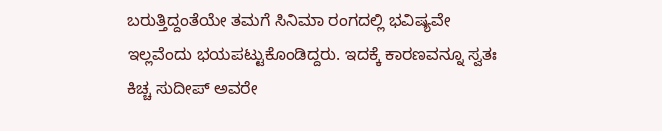ಬರುತ್ತಿದ್ದಂತೆಯೇ ತಮಗೆ ಸಿನಿಮಾ ರಂಗದಲ್ಲಿ ಭವಿಷ್ಯವೇ ಇಲ್ಲವೆಂದು ಭಯಪಟ್ಟುಕೊಂಡಿದ್ದರು. ಇದಕ್ಕೆ ಕಾರಣವನ್ನೂ ಸ್ವತಃ ಕಿಚ್ಚ ಸುದೀಪ್ ಅವರೇ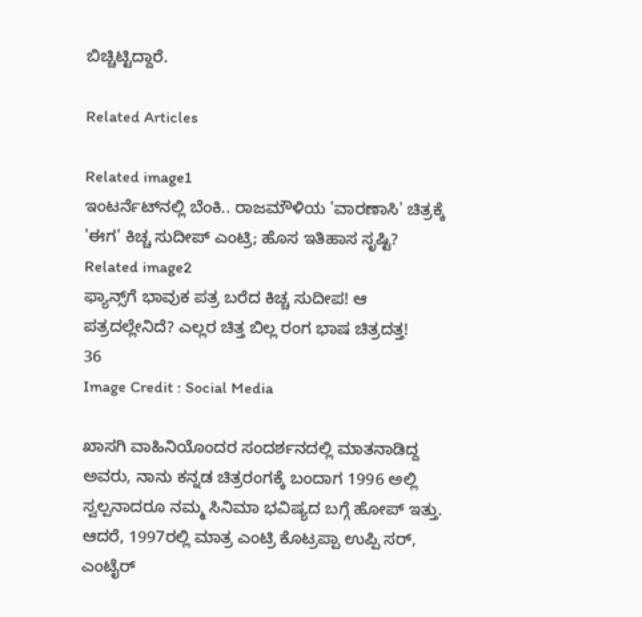ಬಿಚ್ಚಿಟ್ಟಿದ್ದಾರೆ.

Related Articles

Related image1
ಇಂಟರ್ನೆಟ್‌ನಲ್ಲಿ ಬೆಂಕಿ.. ರಾಜಮೌಳಿಯ 'ವಾರಣಾಸಿ' ಚಿತ್ರಕ್ಕೆ 'ಈಗ' ಕಿಚ್ಚ ಸುದೀಪ್ ಎಂಟ್ರಿ; ಹೊಸ ಇತಿಹಾಸ ಸೃಷ್ಟಿ?
Related image2
ಫ್ಯಾನ್ಸ್‌ಗೆ ಭಾವುಕ ಪತ್ರ ಬರೆದ ಕಿಚ್ಚ ಸುದೀಪ! ಆ ಪತ್ರದಲ್ಲೇನಿದೆ? ಎಲ್ಲರ ಚಿತ್ತ ಬಿಲ್ಲ ರಂಗ ಭಾಷ ಚಿತ್ರದತ್ತ!
36
Image Credit : Social Media

ಖಾಸಗಿ ವಾಹಿನಿಯೊಂದರ ಸಂದರ್ಶನದಲ್ಲಿ ಮಾತನಾಡಿದ್ದ ಅವರು, ನಾನು ಕನ್ನಡ ಚಿತ್ರರಂಗಕ್ಕೆ ಬಂದಾಗ 1996 ಅಲ್ಲಿ ಸ್ವಲ್ಪನಾದರೂ ನಮ್ಮ ಸಿನಿಮಾ ಭವಿಷ್ಯದ ಬಗ್ಗೆ ಹೋಪ್ ಇತ್ತು. ಆದರೆ, 1997ರಲ್ಲಿ ಮಾತ್ರ ಎಂಟ್ರಿ ಕೊಟ್ರಪ್ಪಾ ಉಪ್ಪಿ ಸರ್, ಎಂಟೈರ್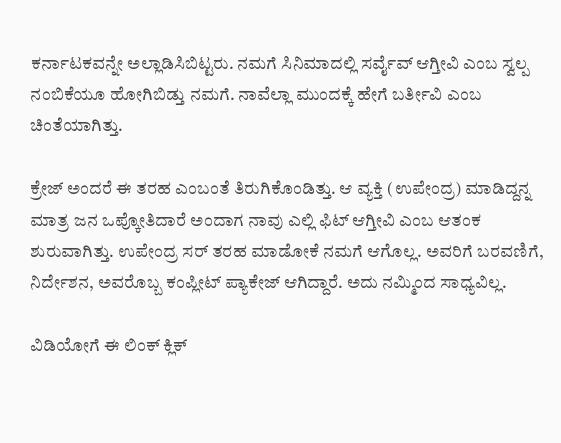ಕರ್ನಾಟಕವನ್ನೇ ಅಲ್ಲಾಡಿಸಿಬಿಟ್ಟರು. ನಮಗೆ ಸಿನಿಮಾದಲ್ಲಿ ಸರ್ವೈವ್ ಆಗ್ತೀವಿ ಎಂಬ ಸ್ವಲ್ಪ ನಂಬಿಕೆಯೂ ಹೋಗಿಬಿಡ್ತು ನಮಗೆ. ನಾವೆಲ್ಲಾ ಮುಂದಕ್ಕೆ ಹೇಗೆ ಬರ್ತೀವಿ ಎಂಬ ಚಿಂತೆಯಾಗಿತ್ತು.

ಕ್ರೇಜ್ ಅಂದರೆ ಈ ತರಹ ಎಂಬಂತೆ ತಿರುಗಿಕೊಂಡಿತ್ತು. ಆ ವ್ಯಕ್ತಿ (ಉಪೇಂದ್ರ) ಮಾಡಿದ್ದನ್ನ ಮಾತ್ರ ಜನ ಒಪ್ಕೋತಿದಾರೆ ಅಂದಾಗ ನಾವು ಎಲ್ಲಿ ಫಿಟ್ ಆಗ್ತೀವಿ ಎಂಬ ಆತಂಕ ಶುರುವಾಗಿತ್ತು. ಉಪೇಂದ್ರ ಸರ್ ತರಹ ಮಾಡೋಕೆ ನಮಗೆ ಆಗೊಲ್ಲ. ಅವರಿಗೆ ಬರವಣಿಗೆ, ನಿರ್ದೇಶನ, ಅವರೊಬ್ಬ ಕಂಪ್ಲೀಟ್ ಪ್ಯಾಕೇಜ್ ಆಗಿದ್ದಾರೆ. ಅದು ನಮ್ಮಿಂದ ಸಾಧ್ಯವಿಲ್ಲ.

ವಿಡಿಯೋಗೆ ಈ ಲಿಂಕ್ ಕ್ಲಿಕ್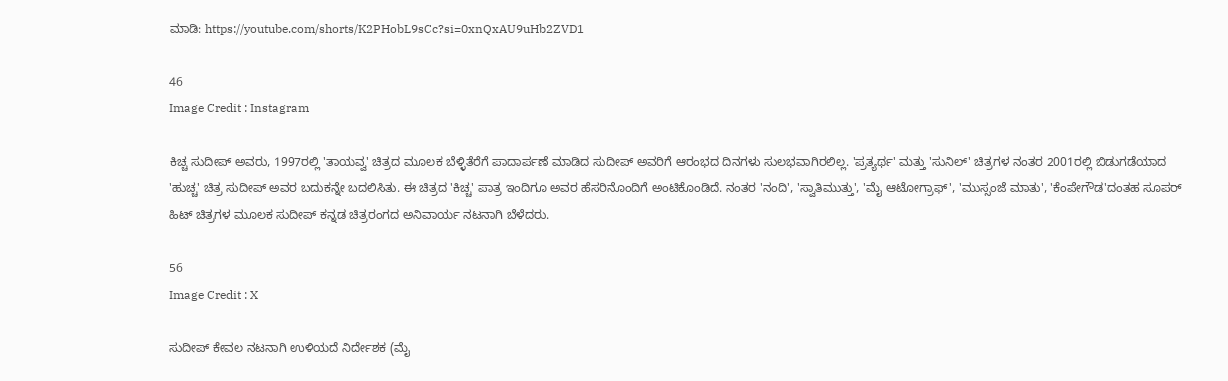ಮಾಡಿ: https://youtube.com/shorts/K2PHobL9sCc?si=0xnQxAU9uHb2ZVD1

46
Image Credit : Instagram

ಕಿಚ್ಚ ಸುದೀಪ್ ಅವರು, 1997ರಲ್ಲಿ 'ತಾಯವ್ವ' ಚಿತ್ರದ ಮೂಲಕ ಬೆಳ್ಳಿತೆರೆಗೆ ಪಾದಾರ್ಪಣೆ ಮಾಡಿದ ಸುದೀಪ್ ಅವರಿಗೆ ಆರಂಭದ ದಿನಗಳು ಸುಲಭವಾಗಿರಲಿಲ್ಲ. 'ಪ್ರತ್ಯರ್ಥ' ಮತ್ತು 'ಸುನಿಲ್' ಚಿತ್ರಗಳ ನಂತರ 2001ರಲ್ಲಿ ಬಿಡುಗಡೆಯಾದ 'ಹುಚ್ಚ' ಚಿತ್ರ ಸುದೀಪ್ ಅವರ ಬದುಕನ್ನೇ ಬದಲಿಸಿತು. ಈ ಚಿತ್ರದ 'ಕಿಚ್ಚ' ಪಾತ್ರ ಇಂದಿಗೂ ಅವರ ಹೆಸರಿನೊಂದಿಗೆ ಅಂಟಿಕೊಂಡಿದೆ. ನಂತರ 'ನಂದಿ', 'ಸ್ವಾತಿಮುತ್ತು', 'ಮೈ ಆಟೋಗ್ರಾಫ್', 'ಮುಸ್ಸಂಜೆ ಮಾತು', 'ಕೆಂಪೇಗೌಡ'ದಂತಹ ಸೂಪರ್ ಹಿಟ್ ಚಿತ್ರಗಳ ಮೂಲಕ ಸುದೀಪ್ ಕನ್ನಡ ಚಿತ್ರರಂಗದ ಅನಿವಾರ್ಯ ನಟನಾಗಿ ಬೆಳೆದರು.

56
Image Credit : X

ಸುದೀಪ್ ಕೇವಲ ನಟನಾಗಿ ಉಳಿಯದೆ ನಿರ್ದೇಶಕ (ಮೈ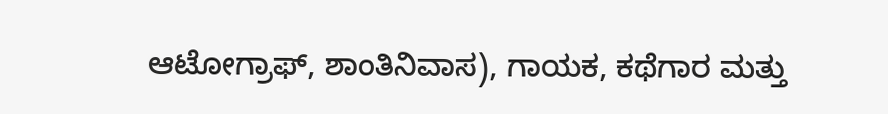ಆಟೋಗ್ರಾಫ್, ಶಾಂತಿನಿವಾಸ), ಗಾಯಕ, ಕಥೆಗಾರ ಮತ್ತು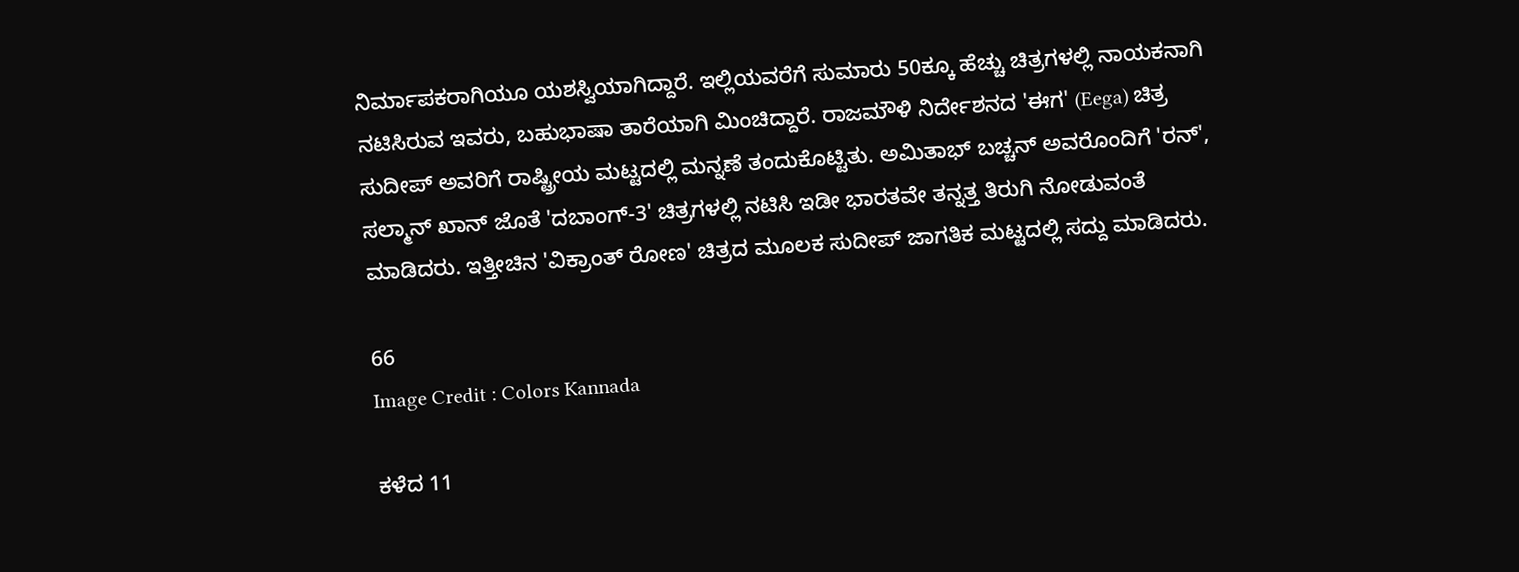ನಿರ್ಮಾಪಕರಾಗಿಯೂ ಯಶಸ್ವಿಯಾಗಿದ್ದಾರೆ. ಇಲ್ಲಿಯವರೆಗೆ ಸುಮಾರು 50ಕ್ಕೂ ಹೆಚ್ಚು ಚಿತ್ರಗಳಲ್ಲಿ ನಾಯಕನಾಗಿ ನಟಿಸಿರುವ ಇವರು, ಬಹುಭಾಷಾ ತಾರೆಯಾಗಿ ಮಿಂಚಿದ್ದಾರೆ. ರಾಜಮೌಳಿ ನಿರ್ದೇಶನದ 'ಈಗ' (Eega) ಚಿತ್ರ ಸುದೀಪ್ ಅವರಿಗೆ ರಾಷ್ಟ್ರೀಯ ಮಟ್ಟದಲ್ಲಿ ಮನ್ನಣೆ ತಂದುಕೊಟ್ಟಿತು. ಅಮಿತಾಭ್ ಬಚ್ಚನ್ ಅವರೊಂದಿಗೆ 'ರನ್', ಸಲ್ಮಾನ್ ಖಾನ್ ಜೊತೆ 'ದಬಾಂಗ್-3' ಚಿತ್ರಗಳಲ್ಲಿ ನಟಿಸಿ ಇಡೀ ಭಾರತವೇ ತನ್ನತ್ತ ತಿರುಗಿ ನೋಡುವಂತೆ ಮಾಡಿದರು. ಇತ್ತೀಚಿನ 'ವಿಕ್ರಾಂತ್ ರೋಣ' ಚಿತ್ರದ ಮೂಲಕ ಸುದೀಪ್ ಜಾಗತಿಕ ಮಟ್ಟದಲ್ಲಿ ಸದ್ದು ಮಾಡಿದರು.

66
Image Credit : Colors Kannada

ಕಳೆದ 11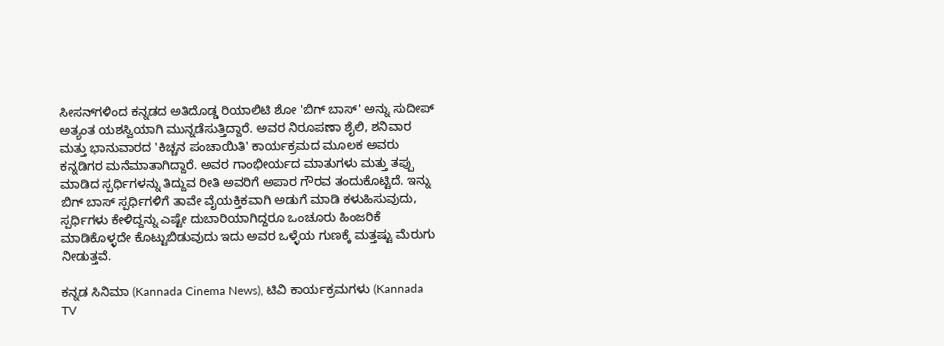ಸೀಸನ್‌ಗಳಿಂದ ಕನ್ನಡದ ಅತಿದೊಡ್ಡ ರಿಯಾಲಿಟಿ ಶೋ 'ಬಿಗ್ ಬಾಸ್' ಅನ್ನು ಸುದೀಪ್ ಅತ್ಯಂತ ಯಶಸ್ವಿಯಾಗಿ ಮುನ್ನಡೆಸುತ್ತಿದ್ದಾರೆ. ಅವರ ನಿರೂಪಣಾ ಶೈಲಿ, ಶನಿವಾರ ಮತ್ತು ಭಾನುವಾರದ 'ಕಿಚ್ಚನ ಪಂಚಾಯಿತಿ' ಕಾರ್ಯಕ್ರಮದ ಮೂಲಕ ಅವರು ಕನ್ನಡಿಗರ ಮನೆಮಾತಾಗಿದ್ದಾರೆ. ಅವರ ಗಾಂಭೀರ್ಯದ ಮಾತುಗಳು ಮತ್ತು ತಪ್ಪು ಮಾಡಿದ ಸ್ಪರ್ಧಿಗಳನ್ನು ತಿದ್ದುವ ರೀತಿ ಅವರಿಗೆ ಅಪಾರ ಗೌರವ ತಂದುಕೊಟ್ಟಿದೆ. ಇನ್ನು ಬಿಗ್ ಬಾಸ್ ಸ್ಪರ್ಧಿಗಳಿಗೆ ತಾವೇ ವೈಯಕ್ತಿಕವಾಗಿ ಅಡುಗೆ ಮಾಡಿ ಕಳುಹಿಸುವುದು, ಸ್ಪರ್ಧಿಗಳು ಕೇಳಿದ್ದನ್ನು ಎಷ್ಟೇ ದುಬಾರಿಯಾಗಿದ್ದರೂ ಒಂಚೂರು ಹಿಂಜರಿಕೆ ಮಾಡಿಕೊಳ್ಳದೇ ಕೊಟ್ಟುಬಿಡುವುದು ಇದು ಅವರ ಒಳ್ಳೆಯ ಗುಣಕ್ಕೆ ಮತ್ತಷ್ಟು ಮೆರುಗು ನೀಡುತ್ತವೆ.

ಕನ್ನಡ ಸಿನಿಮಾ (Kannada Cinema News), ಟಿವಿ ಕಾರ್ಯಕ್ರಮಗಳು (Kannada TV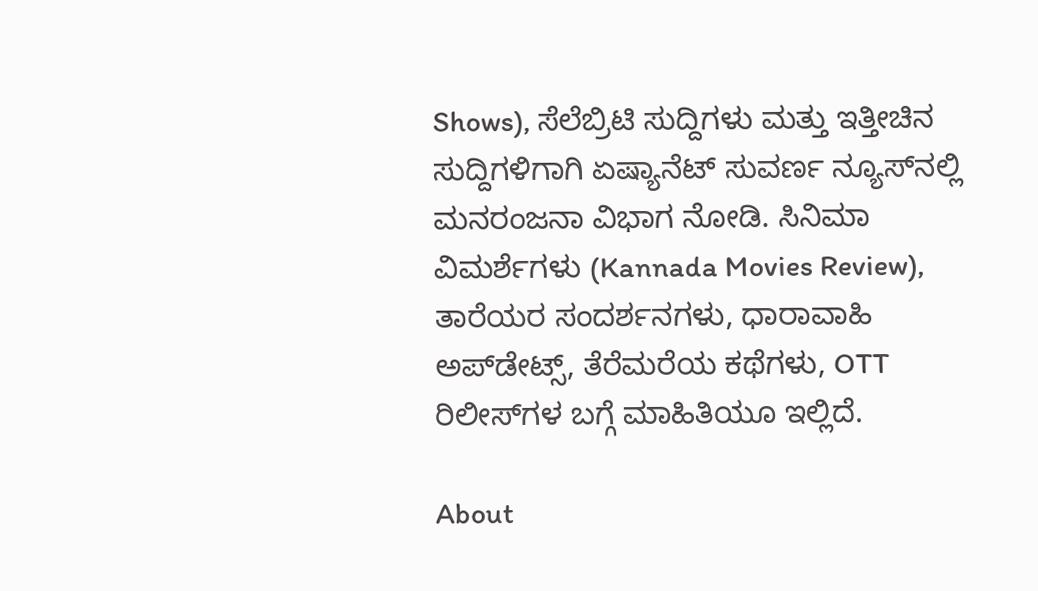Shows), ಸೆಲೆಬ್ರಿಟಿ ಸುದ್ದಿಗಳು ಮತ್ತು ಇತ್ತೀಚಿನ ಸುದ್ದಿಗಳಿಗಾಗಿ ಏಷ್ಯಾನೆಟ್ ಸುವರ್ಣ ನ್ಯೂಸ್‌ನಲ್ಲಿ ಮನರಂಜನಾ ವಿಭಾಗ ನೋಡಿ. ಸಿನಿಮಾ ವಿಮರ್ಶೆಗಳು (Kannada Movies Review), ತಾರೆಯರ ಸಂದರ್ಶನಗಳು, ಧಾರಾವಾಹಿ ಅಪ್‌ಡೇಟ್ಸ್‌, ತೆರೆಮರೆಯ ಕಥೆಗಳು, OTT ರಿಲೀಸ್‌ಗಳ ಬಗ್ಗೆ ಮಾಹಿತಿಯೂ ಇಲ್ಲಿದೆ.

About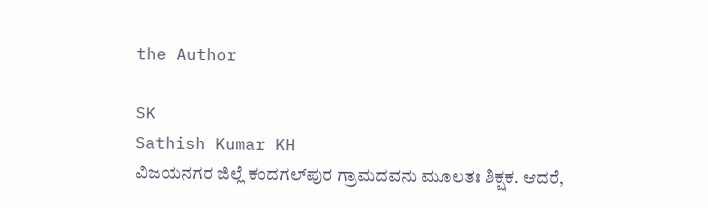the Author

SK
Sathish Kumar KH
ವಿಜಯನಗರ ಜಿಲ್ಲೆ ಕಂದಗಲ್‌ಪುರ ಗ್ರಾಮದವನು ಮೂಲತಃ ಶಿಕ್ಷಕ. ಆದರೆ,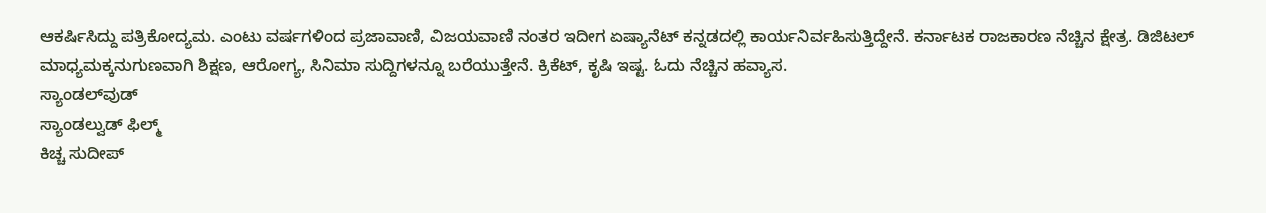ಆಕರ್ಷಿಸಿದ್ದು ಪತ್ರಿಕೋದ್ಯಮ. ಎಂಟು ವರ್ಷಗಳಿಂದ ಪ್ರಜಾವಾಣಿ, ವಿಜಯವಾಣಿ ನಂತರ ಇದೀಗ ಏಷ್ಯಾನೆಟ್ ಕನ್ನಡದಲ್ಲಿ ಕಾರ್ಯನಿರ್ವಹಿಸುತ್ತಿದ್ದೇನೆ. ಕರ್ನಾಟಕ ರಾಜಕಾರಣ ನೆಚ್ಚಿನ ಕ್ಷೇತ್ರ. ಡಿಜಿಟಲ್ ಮಾಧ್ಯಮಕ್ಕನುಗುಣವಾಗಿ ಶಿಕ್ಷಣ, ಆರೋಗ್ಯ, ಸಿನಿಮಾ ಸುದ್ದಿಗಳನ್ನೂ ಬರೆಯುತ್ತೇನೆ. ಕ್ರಿಕೆಟ್, ಕೃಷಿ ಇಷ್ಟ. ಓದು ನೆಚ್ಚಿನ ಹವ್ಯಾಸ.
ಸ್ಯಾಂಡಲ್‌ವುಡ್
ಸ್ಯಾಂಡಲ್ವುಡ್ ಫಿಲ್ಮ್
ಕಿಚ್ಚ ಸುದೀಪ್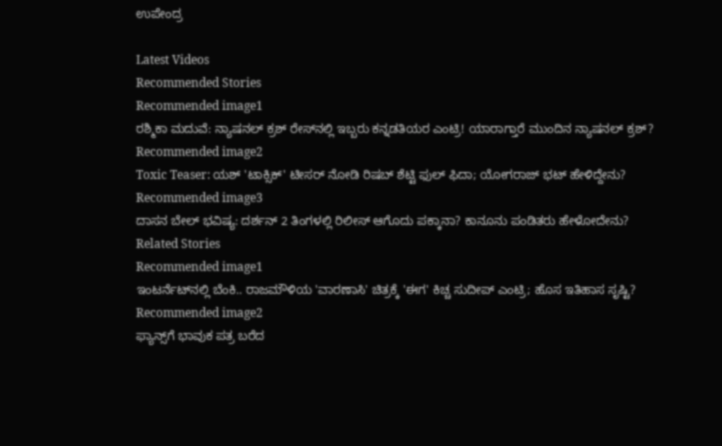ಉಪೇಂದ್ರ

Latest Videos
Recommended Stories
Recommended image1
ರಶ್ಮಿಕಾ ಮದುವೆ: ನ್ಯಾಷನಲ್‌ ಕ್ರಶ್‌ ರೇಸ್‌ನಲ್ಲಿ ಇಬ್ಬರು ಕನ್ನಡತಿಯರ ಎಂಟ್ರಿ! ಯಾರಾಗ್ತಾರೆ ಮುಂದಿನ ನ್ಯಾಷನಲ್ ಕ್ರಶ್?
Recommended image2
Toxic Teaser: ಯಶ್ 'ಟಾಕ್ಸಿಕ್' ಟೀಸರ್‌ ನೋಡಿ ರಿಷಬ್ ಶೆಟ್ಟಿ ಫುಲ್ ಫಿದಾ; ಯೋಗರಾಜ್ ಭಟ್ ಹೇಳಿದ್ದೇನು?
Recommended image3
ದಾಸನ ಬೇಲ್ ಭವಿಷ್ಯ: ದರ್ಶನ್ 2 ತಿಂಗಳಲ್ಲಿ ರಿಲೀಸ್ ಆಗೊದು ಪಕ್ಕಾನಾ? ಕಾನೂನು ಪಂಡಿತರು ಹೇಳೋದೇನು?
Related Stories
Recommended image1
ಇಂಟರ್ನೆಟ್‌ನಲ್ಲಿ ಬೆಂಕಿ.. ರಾಜಮೌಳಿಯ 'ವಾರಣಾಸಿ' ಚಿತ್ರಕ್ಕೆ 'ಈಗ' ಕಿಚ್ಚ ಸುದೀಪ್ ಎಂಟ್ರಿ; ಹೊಸ ಇತಿಹಾಸ ಸೃಷ್ಟಿ?
Recommended image2
ಫ್ಯಾನ್ಸ್‌ಗೆ ಭಾವುಕ ಪತ್ರ ಬರೆದ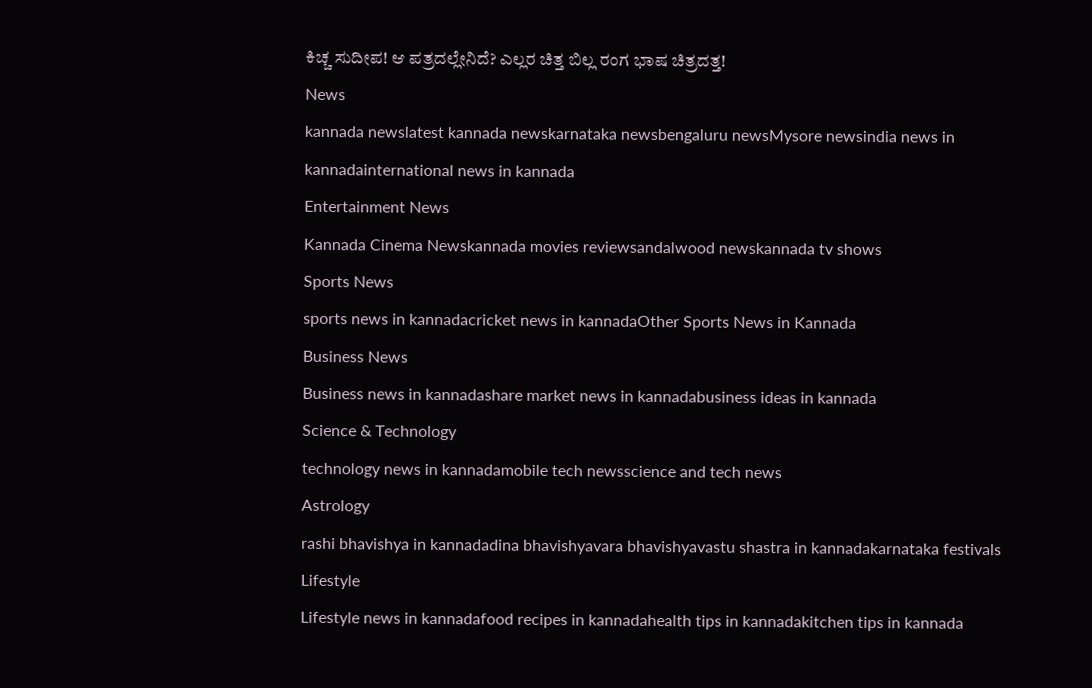ಕಿಚ್ಚ ಸುದೀಪ! ಆ ಪತ್ರದಲ್ಲೇನಿದೆ? ಎಲ್ಲರ ಚಿತ್ತ ಬಿಲ್ಲ ರಂಗ ಭಾಷ ಚಿತ್ರದತ್ತ!
News
kannada newslatest kannada newskarnataka newsbengaluru newsMysore newsindia news in kannadainternational news in kannada
Entertainment News
Kannada Cinema Newskannada movies reviewsandalwood newskannada tv shows
Sports News
sports news in kannadacricket news in kannadaOther Sports News in Kannada
Business News
Business news in kannadashare market news in kannadabusiness ideas in kannada
Science & Technology
technology news in kannadamobile tech newsscience and tech news
Astrology
rashi bhavishya in kannadadina bhavishyavara bhavishyavastu shastra in kannadakarnataka festivals
Lifestyle
Lifestyle news in kannadafood recipes in kannadahealth tips in kannadakitchen tips in kannada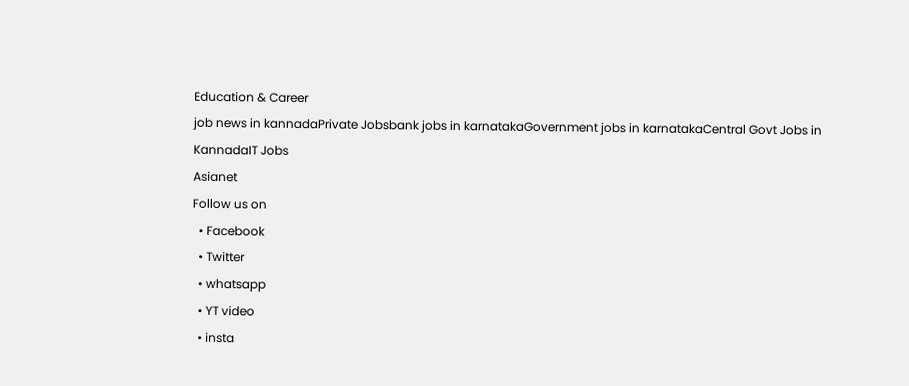Education & Career
job news in kannadaPrivate Jobsbank jobs in karnatakaGovernment jobs in karnatakaCentral Govt Jobs in KannadaIT Jobs
Asianet
Follow us on
  • Facebook
  • Twitter
  • whatsapp
  • YT video
  • insta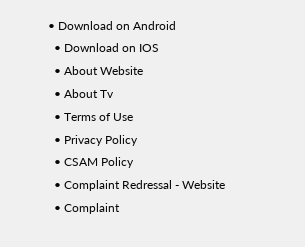• Download on Android
  • Download on IOS
  • About Website
  • About Tv
  • Terms of Use
  • Privacy Policy
  • CSAM Policy
  • Complaint Redressal - Website
  • Complaint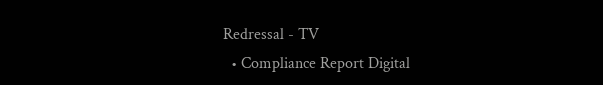Redressal - TV
  • Compliance Report Digital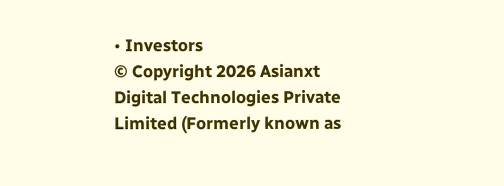• Investors
© Copyright 2026 Asianxt Digital Technologies Private Limited (Formerly known as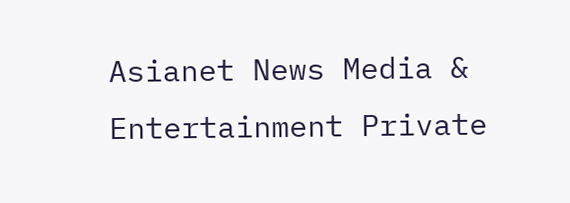Asianet News Media & Entertainment Private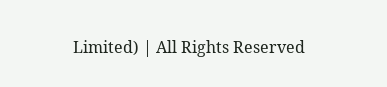Limited) | All Rights Reserved